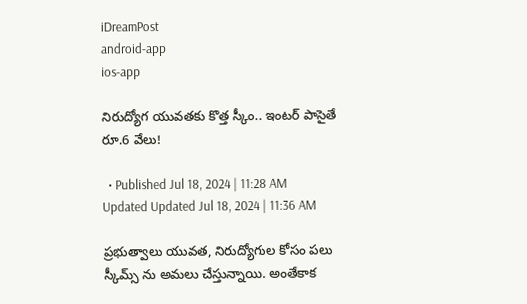iDreamPost
android-app
ios-app

నిరుద్యోగ యువతకు కొత్త స్కీం.. ఇంటర్ పాసైతే రూ.6 వేలు!

  • Published Jul 18, 2024 | 11:28 AM Updated Updated Jul 18, 2024 | 11:36 AM

ప్రభుత్వాలు యువత, నిరుద్యోగుల కోసం పలు స్కీమ్స్ ను అమలు చేస్తున్నాయి. అంతేకాక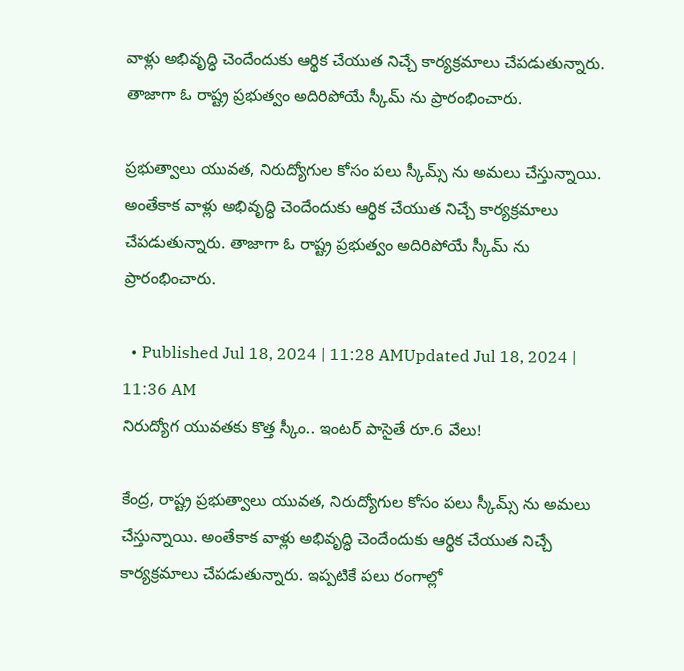వాళ్లు అభివృద్ధి చెందేందుకు ఆర్థిక చేయుత నిచ్చే కార్యక్రమాలు చేపడుతున్నారు. తాజాగా ఓ రాష్ట్ర ప్రభుత్వం అదిరిపోయే స్కీమ్ ను ప్రారంభించారు.

ప్రభుత్వాలు యువత, నిరుద్యోగుల కోసం పలు స్కీమ్స్ ను అమలు చేస్తున్నాయి. అంతేకాక వాళ్లు అభివృద్ధి చెందేందుకు ఆర్థిక చేయుత నిచ్చే కార్యక్రమాలు చేపడుతున్నారు. తాజాగా ఓ రాష్ట్ర ప్రభుత్వం అదిరిపోయే స్కీమ్ ను ప్రారంభించారు.

  • Published Jul 18, 2024 | 11:28 AMUpdated Jul 18, 2024 | 11:36 AM
నిరుద్యోగ యువతకు కొత్త స్కీం.. ఇంటర్ పాసైతే రూ.6 వేలు!

కేంద్ర, రాష్ట్ర ప్రభుత్వాలు యువత, నిరుద్యోగుల కోసం పలు స్కీమ్స్ ను అమలు చేస్తున్నాయి. అంతేకాక వాళ్లు అభివృద్ధి చెందేందుకు ఆర్థిక చేయుత నిచ్చే కార్యక్రమాలు చేపడుతున్నారు. ఇప్పటికే పలు రంగాల్లో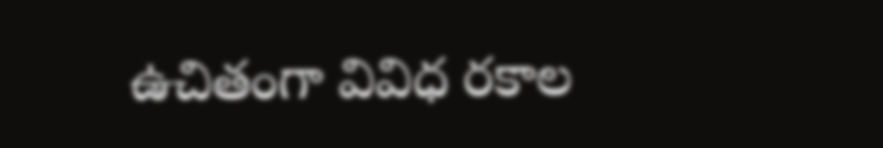ఉచితంగా వివిధ రకాల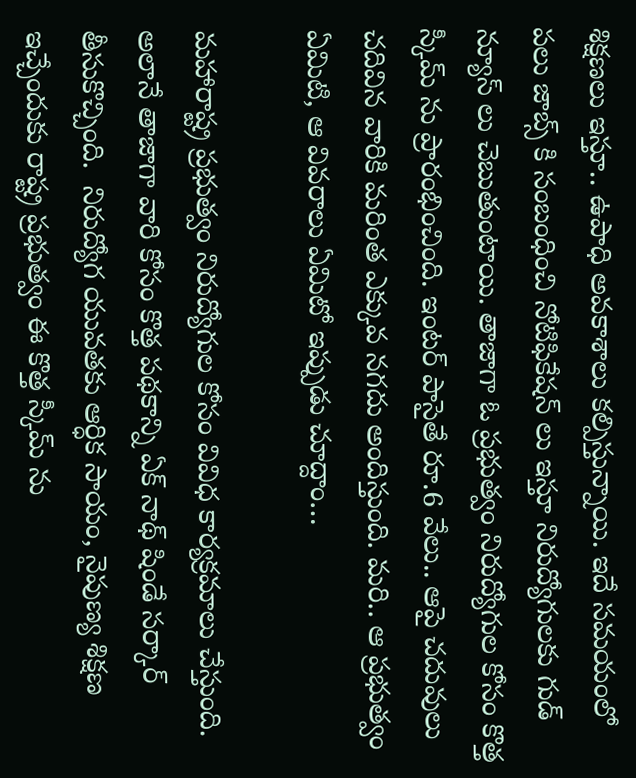శిక్షణలు ఇస్తూ.. ఉపాధి అవకాశాలు కల్పిస్తున్నాయి. ఇదే సమయంలో పలు జాబ్స్ కి సంబంధించి నోటిఫికేషన్ లు ఇస్తూ నిరుద్యోగులకు గుడ్ న్యూస్ లు చెబుతుంటాయి. తాజాగా ఓ ప్రభుత్వం నిరుద్యోగుల కోసం కొత్త స్కీమ్ ను ప్రారంభించింది. ఇంటర్ పాసైతే రూ.6 వేలు.. ఆపై చదువులు చదివిన వారికి మరింత ఎక్కువ నగదు అందిస్తుంది. మరి.. ఆ ప్రభుత్వం ఏమిటి, ఆ వివరాలు ఏమిటో ఇప్పుడు చూద్దాం…

మహారాష్ట్ర ప్రభుత్వం నిరుద్యోగుల కోసం వివిధ కార్యక్రమాలు చేస్తుంది. అలానే తాజాగా వారి కోసం కొత్త పథకాన్ని ఏక్ నాథ్ షిండే సర్కార్ తీసుకొచ్చింది.  నిరుద్యోగ యువతకు ఆర్ధిక సాయం, నైపుణ్య శిక్షణ ఇచ్చేందుకు రాష్ట్ర ప్రభుత్వం ఈ కొత్త స్కీమ్ ను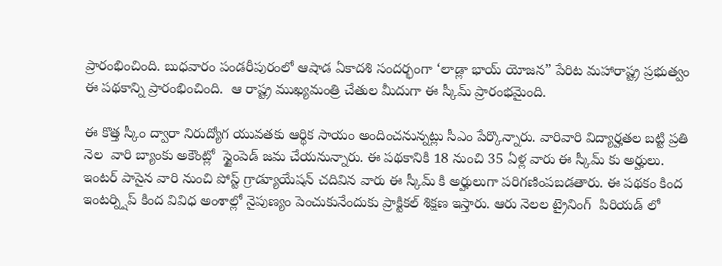ప్రారంభించింది. బుధవారం పండరీపురంలో ఆషాడ ఏకాదశి సందర్భంగా ‘లాడ్లా భాయ్ యోజన” పేరిట మహారాష్ట్ర ప్రభుత్వం ఈ పథకాన్ని ప్రారంభించింది.  ఆ రాష్ట్ర ముఖ్యమంత్రి చేతుల మీదుగా ఈ స్కీమ్ ప్రారంభమైంది.

ఈ కొత్త స్కీం ద్వారా నిరుద్యోగ యువతకు ఆర్థిక సాయం అందించనున్నట్లు సీఎం పేర్కొన్నారు. వారివారి విద్యార్హతల బట్టి ప్రతి నెల  వారి బ్యాంకు అకౌంట్లో  స్టైంపెడ్ జమ చేయనున్నారు. ఈ పథకానికి 18 నుంచి 35 ఏళ్ల వారు ఈ స్కీమ్ కు అర్హులు. ఇంటర్ పాసైన వారి నుంచి పోస్ట్ గ్రాడ్యూయేషన్ చదివిన వారు ఈ స్కీమ్ కి అర్హులుగా పరిగణింపబడతారు. ఈ పథకం కింద ఇంటర్న్షిప్ కింద వివిధ అంశాల్లో నైపుణ్యం పెంచుకునేందుకు ప్రాక్టికల్ శిక్షణ ఇస్తారు. ఆరు నెలల ట్రైనింగ్  పిరియడ్ లో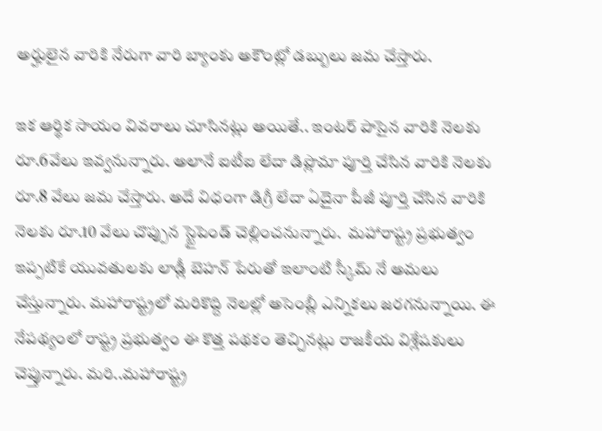అర్హులైన వారికి నేరుగా వారి బ్యాంకు అకౌంట్లో డబ్బులు జమ చేస్తారు.

ఇక ఆర్థిక సాయం వివరాలు చూసినట్లు అయితే.. ఇంటర్ పాసైన వారికి నెలకు రూ.6వేలు ఇవ్వనున్నారు. అలానే ఐటీఐ లేదా డిప్లొమా పూర్తి చేసిన వారికి నెలకు రూ.8 వేలు జమ చేస్తారు. అదే విధంగా డిగ్రీ లేదా ఏదైనా పీజీ పూర్తి చేసిన వారికి నెలకు రూ.10 వేలు చొప్పున స్టైపెండ్ చెల్లించనున్నారు.  మహారాష్ట్ర ప్రభుత్వం ఇప్పటికే యువతులకు లాడ్లీ బెహన్ పేరుతో ఇలాంటి స్కీమ్ నే అమలు చేస్తున్నారు. మహారాష్ట్రలో మరికొద్ది నెలల్లో అసెంబ్లీ ఎన్నికలు జరగనున్నాయి. ఈ నేపథ్యంలో రాష్ట్ర ప్రభుత్వం ఈ కొత్త పథకం తెచ్చినట్లు రాజకీయ విశ్లేషకులు చెప్తున్నారు. మరి..మహారాష్ట్ర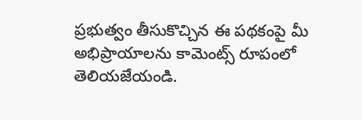ప్రభుత్వం తీసుకొచ్చిన ఈ పథకంపై మీ అభిప్రాయాలను కామెంట్స్ రూపంలో తెలియజేయండి.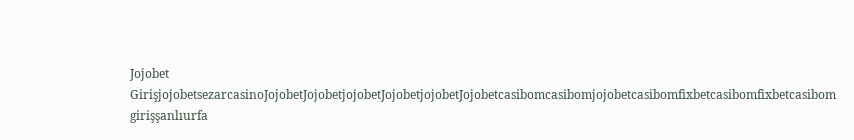Jojobet GirişjojobetsezarcasinoJojobetJojobetjojobetJojobetjojobetJojobetcasibomcasibomjojobetcasibomfixbetcasibomfixbetcasibom girişşanlıurfa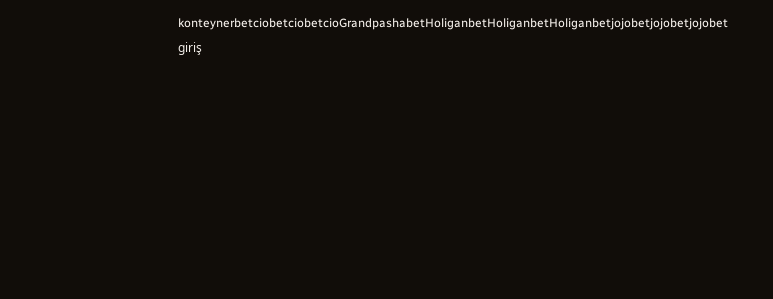konteynerbetciobetciobetcioGrandpashabetHoliganbetHoliganbetHoliganbetjojobetjojobetjojobet giriş